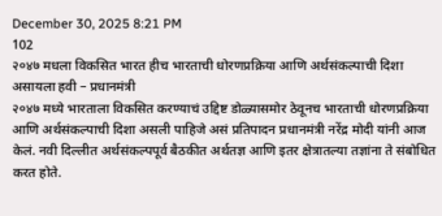December 30, 2025 8:21 PM
102
२०४७ मधला विकसित भारत हीच भारताची धोरणप्रक्रिया आणि अर्थसंकल्पाची दिशा असायला हवी – प्रधानमंत्री
२०४७ मध्ये भारताला विकसित करण्याचं उद्दिष्ट डोळ्यासमोर ठेवूनच भारताची धोरणप्रक्रिया आणि अर्थसंकल्पाची दिशा असली पाहिजे असं प्रतिपादन प्रधानमंत्री नरेंद्र मोदी यांनी आज केलं. नवी दिल्लीत अर्थसंकल्पपूर्व बैठकीत अर्थतज्ञ आणि इतर क्षेत्रातल्या तज्ञांना ते संबोधित करत होते.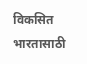विकसित भारतासाठी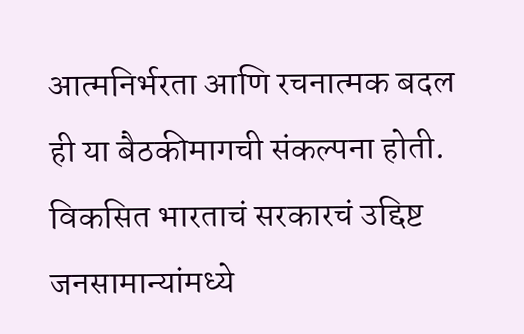आत्मनिर्भरता आणि रचनात्मक बदल ही या बैठकीमागची संकल्पना होती. विकसित भारताचं सरकारचं उद्दिष्ट जनसामान्यांमध्ये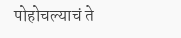पोहोचल्याचं ते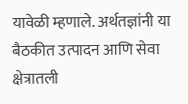यावेळी म्हणाले. अर्थतज्ञांनी या बैठकीत उत्पादन आणि सेवा क्षेत्रातली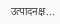उत्पादनक्ष...